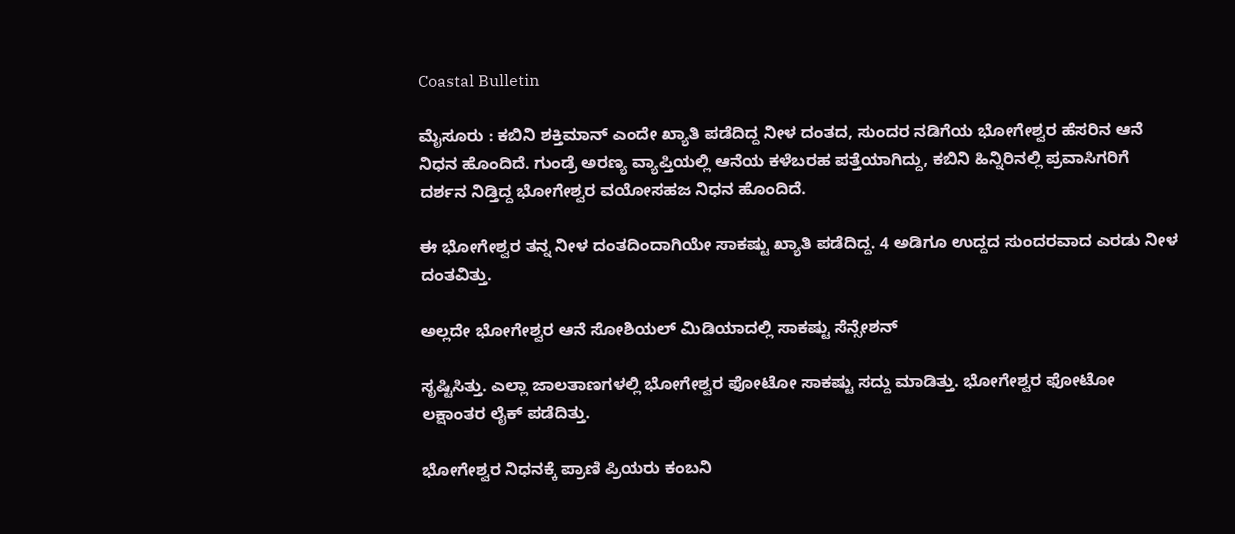Coastal Bulletin

ಮೈಸೂರು : ಕಬಿನಿ ಶಕ್ತಿಮಾನ್ ಎಂದೇ ಖ್ಯಾತಿ ಪಡೆದಿದ್ದ ನೀಳ ದಂತದ, ಸುಂದರ ನಡಿಗೆಯ ಭೋಗೇಶ್ವರ ಹೆಸರಿನ ಆನೆ ನಿಧನ ಹೊಂದಿದೆ. ಗುಂಡ್ರೆ ಅರಣ್ಯ ವ್ಯಾಪ್ತಿಯಲ್ಲಿ ಆನೆಯ ಕಳೆಬರಹ ಪತ್ತೆಯಾಗಿದ್ದು, ಕಬಿನಿ ಹಿನ್ನಿರಿನಲ್ಲಿ ಪ್ರವಾಸಿಗರಿಗೆ ದರ್ಶನ ನಿಡ್ತಿದ್ದ ಭೋಗೇಶ್ವರ ವಯೋಸಹಜ ನಿಧನ ಹೊಂದಿದೆ.

ಈ ಭೋಗೇಶ್ವರ ತನ್ನ ನೀಳ ದಂತದಿಂದಾಗಿಯೇ ಸಾಕಷ್ಟು ಖ್ಯಾತಿ ಪಡೆದಿದ್ದ. 4 ಅಡಿಗೂ ಉದ್ದದ ಸುಂದರವಾದ ಎರಡು ನೀಳ ದಂತವಿತ್ತು.

ಅಲ್ಲದೇ ಭೋಗೇಶ್ವರ ಆನೆ ಸೋಶಿಯಲ್ ಮಿಡಿಯಾದಲ್ಲಿ ಸಾಕಷ್ಟು ಸೆನ್ಸೇಶನ್

ಸೃಷ್ಟಿಸಿತ್ತು. ಎಲ್ಲಾ ಜಾಲತಾಣಗಳಲ್ಲಿ ಭೋಗೇಶ್ವರ ಫೋಟೋ ಸಾಕಷ್ಟು ಸದ್ದು ಮಾಡಿತ್ತು. ಭೋಗೇಶ್ವರ ಫೋಟೋ ಲಕ್ಷಾಂತರ ಲೈಕ್ ಪಡೆದಿತ್ತು.

ಭೋಗೇಶ್ವರ ನಿಧನಕ್ಕೆ ಪ್ರಾಣಿ ಪ್ರಿಯರು ಕಂಬನಿ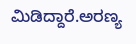ಮಿಡಿದ್ದಾರೆ.ಅರಣ್ಯ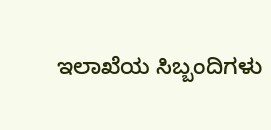ಇಲಾಖೆಯ ಸಿಬ್ಬಂದಿಗಳು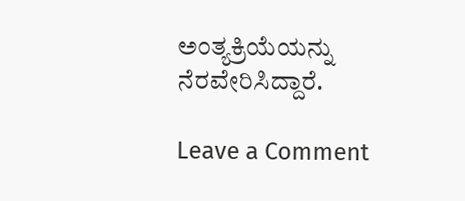ಅಂತ್ಯಕ್ರಿಯೆಯನ್ನು  ನೆರವೇರಿಸಿದ್ದಾರೆ.

Leave a Comment